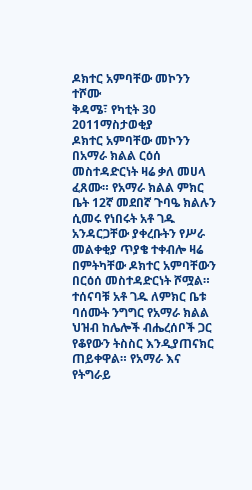ዶክተር አምባቸው መኮንን ተሾሙ
ቅዳሜ፣ የካቲት 30 2011ማስታወቂያ
ዶክተር አምባቸው መኮንን በአማራ ክልል ርዕሰ መስተዳድርነት ዛሬ ቃለ መሀላ ፈጸሙ። የአማራ ክልል ምክር ቤት 12ኛ መደበኛ ጉባዔ ክልሉን ሲመሩ የነበሩት አቶ ገዱ አንዳርጋቸው ያቀረቡትን የሥራ መልቀቂያ ጥያቄ ተቀብሎ ዛሬ በምትካቸው ዶክተር አምባቸውን በርዕሰ መስተዳድርነት ሾሟል። ተሰናባቹ አቶ ገዱ ለምክር ቤቱ ባሰሙት ንግግር የአማራ ክልል ህዝብ ከሌሎች ብሔረሰቦች ጋር የቆየውን ትስስር እንዲያጠናክር ጠይቀዋል። የአማራ እና የትግራይ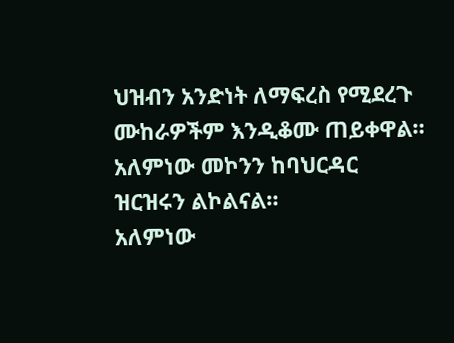ህዝብን አንድነት ለማፍረስ የሚደረጉ ሙከራዎችም እንዲቆሙ ጠይቀዋል። አለምነው መኮንን ከባህርዳር ዝርዝሩን ልኮልናል።
አለምነው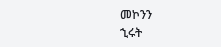መኮንን
ኂሩት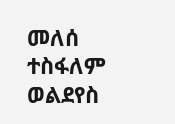መለሰ
ተስፋለም ወልደየስ